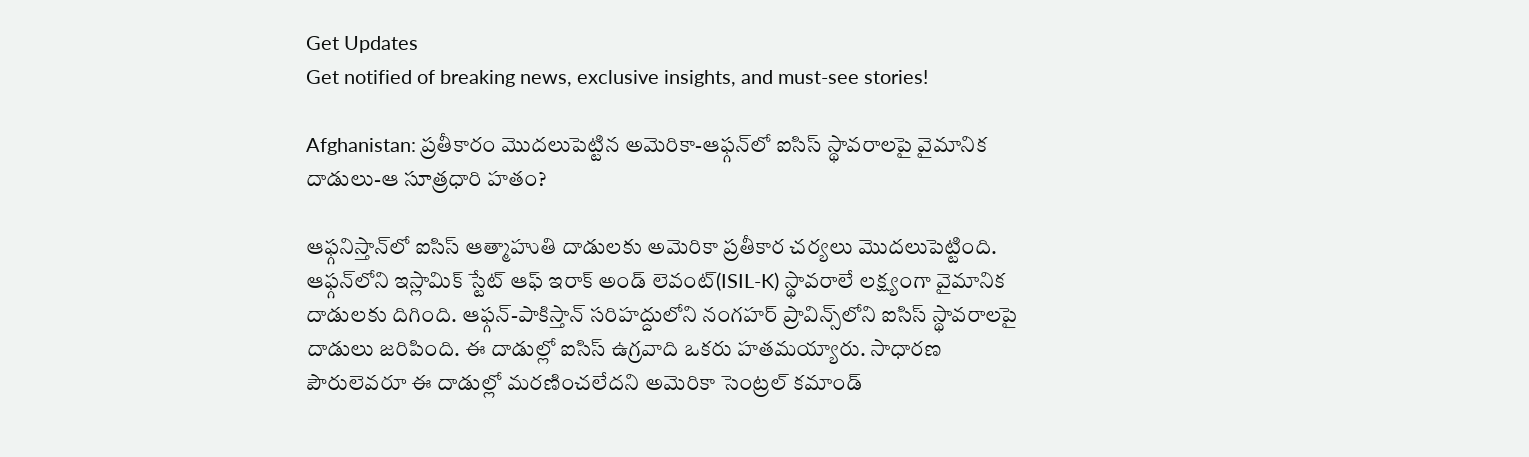Get Updates
Get notified of breaking news, exclusive insights, and must-see stories!

Afghanistan: ప్రతీకారం మొదలుపెట్టిన అమెరికా-ఆఫ్గన్‌లో ఐసిస్ స్థావరాలపై వైమానిక దాడులు-ఆ సూత్రధారి హతం?

ఆఫ్గనిస్తాన్‌లో ఐసిస్ ఆత్మాహుతి దాడులకు అమెరికా ప్రతీకార చర్యలు మొదలుపెట్టింది. ఆఫ్గన్‌లోని ఇస్లామిక్ స్టేట్ ఆఫ్ ఇరాక్ అండ్ లెవంట్(ISIL-K) స్థావరాలే లక్ష్యంగా వైమానిక దాడులకు దిగింది. ఆఫ్గన్-పాకిస్తాన్ సరిహద్దులోని నంగహర్ ప్రావిన్స్‌లోని ఐసిస్ స్థావరాలపై దాడులు జరిపింది. ఈ దాడుల్లో ఐసిస్‌ ఉగ్రవాది ఒకరు హతమయ్యారు. సాధారణ పౌరులెవరూ ఈ దాడుల్లో మరణించలేదని అమెరికా సెంట్రల్ కమాండ్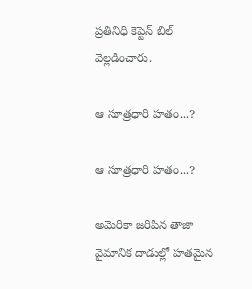ప్రతినిధి కెప్టెన్ బిల్ వెల్లడించారు.

ఆ సూత్రధారి హతం...?

ఆ సూత్రధారి హతం...?

అమెరికా జరిపిన తాజా వైమానిక దాడుల్లో హతమైన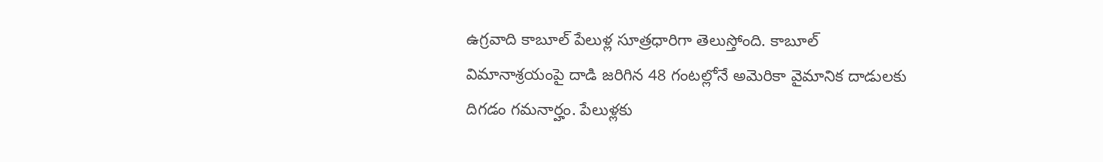ఉగ్రవాది కాబూల్ పేలుళ్ల సూత్రధారిగా తెలుస్తోంది. కాబూల్ విమానాశ్రయంపై దాడి జరిగిన 48 గంటల్లోనే అమెరికా వైమానిక దాడులకు దిగడం గమనార్హం. పేలుళ్లకు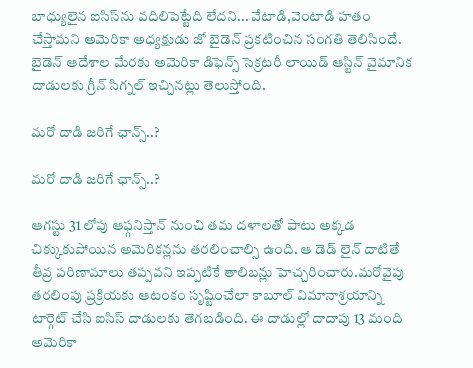బాధ్యులైన ఐసిస్‌ను వదిలిపెట్టేది లేదని... వేటాడి,వెంటాడి హతం చేస్తామని అమెరికా అధ్యక్షుడు జో బైడెన్ ప్రకటించిన సంగతి తెలిసిందే. బైడెన్ ఆదేశాల మేరకు అమెరికా డిఫెన్స్ సెక్రటరీ లాయిడ్ ఆస్టిన్ వైమానిక దాడులకు గ్రీన్ సిగ్నల్ ఇచ్చినట్లు తెలుస్తోంది.

మరో దాడి జరిగే ఛాన్స్..?

మరో దాడి జరిగే ఛాన్స్..?

ఆగస్టు 31 లోపు ఆఫ్గనిస్తాన్ నుంచి తమ దళాలతో పాటు అక్కడ చిక్కుకుపోయిన అమెరికన్లను తరలించాల్సి ఉంది. ఆ డెడ్ లైన్ దాటితే తీవ్ర పరిణామాలు తప్పవని ఇప్పటికే తాలిబన్లు హెచ్చరించారు.మరోవైపు తరలింపు ప్రక్రియకు ఆటంకం సృష్టించేలా కాబూల్ విమానాశ్రయాన్ని టార్గెట్ చేసి ఐసిస్ దాడులకు తెగబడింది. ఈ దాడుల్లో దాదాపు 13 మంది అమెరికా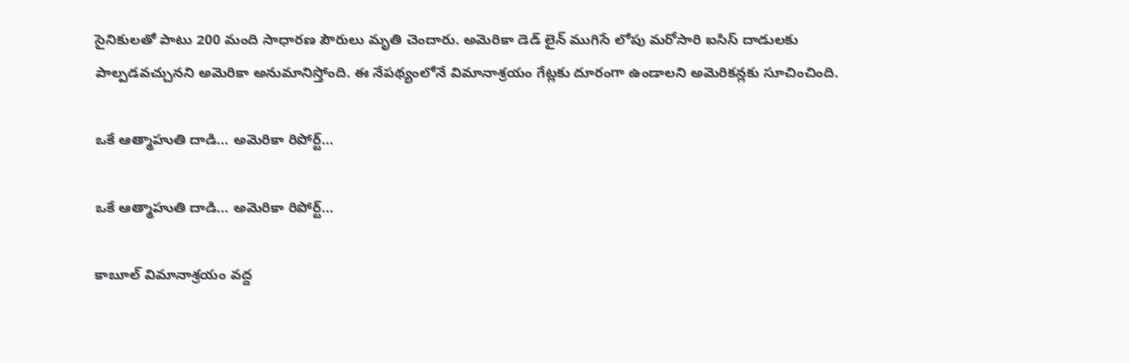సైనికులతో పాటు 200 మంది సాధారణ పౌరులు మృతి చెందారు. అమెరికా డెడ్ లైన్ ముగిసే లోపు మరోసారి ఐసిస్ దాడులకు పాల్పడవచ్చునని అమెరికా అనుమానిస్తోంది. ఈ నేపథ్యంలోనే విమానాశ్రయం గేట్లకు దూరంగా ఉండాలని అమెరికన్లకు సూచించింది.

ఒకే ఆత్మాహుతి దాడి... అమెరికా రిపోర్ట్...

ఒకే ఆత్మాహుతి దాడి... అమెరికా రిపోర్ట్...

కాబూల్ విమానాశ్రయం వద్ద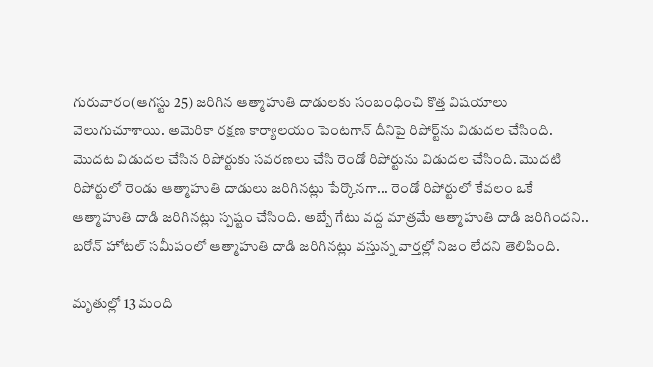గురువారం(ఆగస్టు 25) జరిగిన ఆత్మాహుతి దాడులకు సంబంధించి కొత్త విషయాలు వెలుగుచూశాయి. అమెరికా రక్షణ కార్యాలయం పెంటగాన్ దీనిపై రిపోర్ట్‌ను విడుదల చేసింది. మొదట విడుదల చేసిన రిపోర్టుకు సవరణలు చేసి రెండో రిపోర్టును విడుదల చేసింది. మొదటి రిపోర్టులో రెండు ఆత్మాహుతి దాడులు జరిగినట్లు పేర్కొనగా... రెండో రిపోర్టులో కేవలం ఒకే ఆత్మాహుతి దాడి జరిగినట్లు స్పష్టం చేసింది. అబ్బే గేటు వద్ద మాత్రమే ఆత్మాహుతి దాడి జరిగిందని.. బరోన్ హోటల్ సమీపంలో ఆత్మాహుతి దాడి జరిగినట్లు వస్తున్న వార్తల్లో నిజం లేదని తెలిపింది.

మృతుల్లో 13 మంది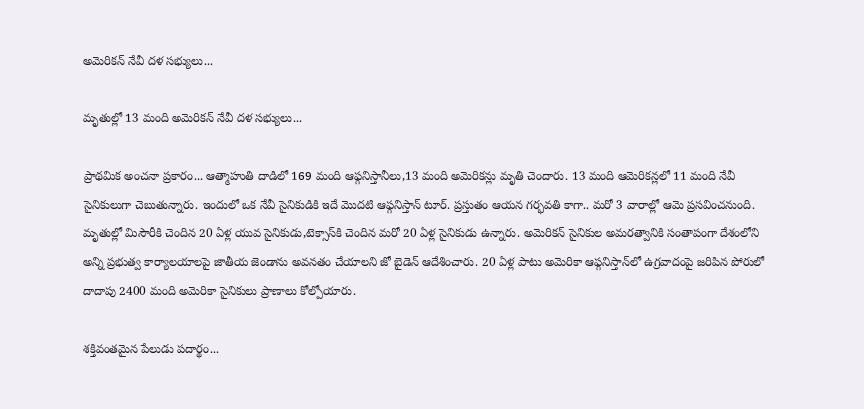అమెరికన్ నేవీ దళ సభ్యులు...

మృతుల్లో 13 మంది అమెరికన్ నేవీ దళ సభ్యులు...

ప్రాథమిక అంచనా ప్రకారం... ఆత్మాహుతి దాడిలో 169 మంది ఆఫ్గనిస్తానీలు,13 మంది అమెరికన్లు మృతి చెందారు. 13 మంది ఆమెరికన్లలో 11 మంది నేవీ సైనికులుగా చెబుతున్నారు. ఇందులో ఒక నేవీ సైనికుడికి ఇదే మొదటి ఆఫ్గనిస్తాన్ టూర్. ప్రస్తుతం ఆయన గర్భవతి కాగా.. మరో 3 వారాల్లో ఆమె ప్రసవించనుంది. మృతుల్లో మిసౌరీకి చెందిన 20 ఏళ్ల యువ సైనికుడు,టెక్సాస్‌కి చెందిన మరో 20 ఏళ్ల సైనికుడు ఉన్నారు. అమెరికన్ సైనికుల అమరత్వానికి సంతాపంగా దేశంలోని అన్ని ప్రభుత్వ కార్యాలయాలపై జాతీయ జెండాను అవనతం చేయాలని జో బైడెన్ ఆదేశించారు. 20 ఏళ్ల పాటు అమెరికా ఆఫ్గనిస్తాన్‌లో ఉగ్రవాదంపై జరిపిన పోరులో దాదాపు 2400 మంది అమెరికా సైనికులు ప్రాణాలు కోల్పోయారు.

శక్తివంతమైన పేలుడు పదార్థం...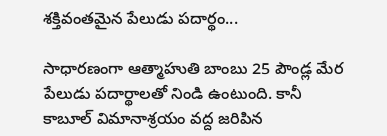శక్తివంతమైన పేలుడు పదార్థం...

సాధారణంగా ఆత్మాహుతి బాంబు 25 పౌండ్ల మేర పేలుడు పదార్థాలతో నిండి ఉంటుంది. కానీ కాబూల్ విమానాశ్రయం వద్ద జరిపిన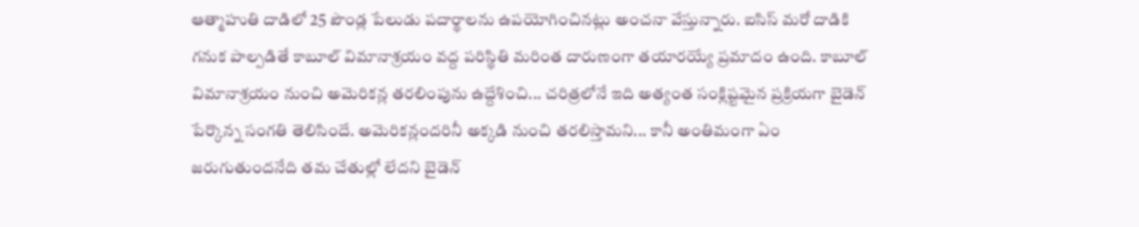ఆత్మాహుతి దాడిలో 25 పౌండ్ల పేలుడు పదార్థాలను ఉపయోగించినట్లు అంచనా వేస్తున్నారు. ఐసిస్ మరో దాడికి గనుక పాల్పడితే కాబూల్ విమానాశ్రయం వద్ద పరిస్థితి మరింత దారుణంగా తయారయ్యే ప్రమాదం ఉంది. కాబూల్ విమానాశ్రయం నుంచి అమెరికన్ల తరలింపును ఉద్దేశించి... చరిత్రలోనే ఇది అత్యంత సంక్లిష్టమైన ప్రక్రియగా బైడెన్ పేర్కొన్న సంగతి తెలిసిందే. అమెరికన్లందరినీ అక్కడి నుంచి తరలిస్తామని... కానీ అంతిమంగా ఏం జరుగుతుందనేది తమ చేతుల్లో లేదని బైడెన్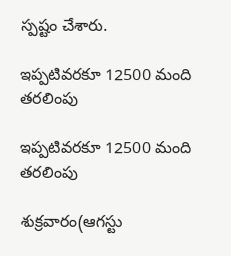స్పష్టం చేశారు.

ఇప్పటివరకూ 12500 మంది తరలింపు

ఇప్పటివరకూ 12500 మంది తరలింపు

శుక్రవారం(ఆగస్టు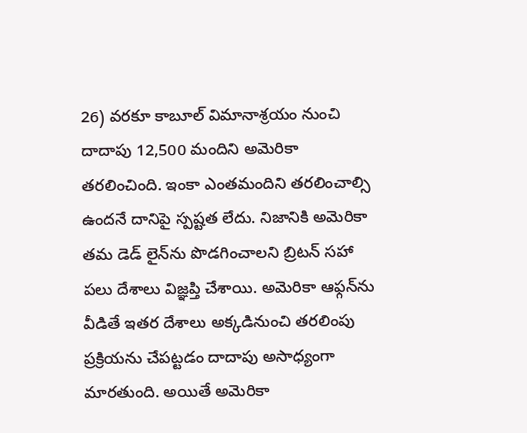26) వరకూ కాబూల్ విమానాశ్రయం నుంచి దాదాపు 12,500 మందిని అమెరికా తరలించింది. ఇంకా ఎంతమందిని తరలించాల్సి ఉందనే దానిపై స్పష్టత లేదు. నిజానికి అమెరికా తమ డెడ్ లైన్‌ను పొడగించాలని బ్రిటన్ సహా పలు దేశాలు విజ్ఞప్తి చేశాయి. అమెరికా ఆఫ్గన్‌ను వీడితే ఇతర దేశాలు అక్కడినుంచి తరలింపు ప్రక్రియను చేపట్టడం దాదాపు అసాధ్యంగా మారతుంది. అయితే అమెరికా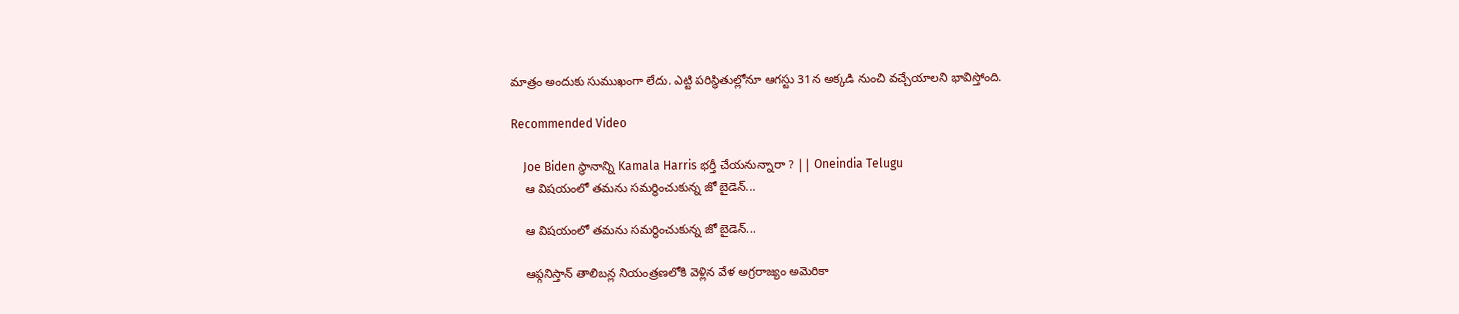మాత్రం అందుకు సుముఖంగా లేదు. ఎట్టి పరిస్థితుల్లోనూ ఆగస్టు 31న అక్కడి నుంచి వచ్చేయాలని భావిస్తోంది.

Recommended Video

    Joe Biden స్థానాన్ని Kamala Harris భర్తీ చేయనున్నారా ? || Oneindia Telugu
    ఆ విషయంలో తమను సమర్థించుకున్న జో బైడెన్...

    ఆ విషయంలో తమను సమర్థించుకున్న జో బైడెన్...

    ఆఫ్గనిస్తాన్ తాలిబన్ల నియంత్రణలోకి వెళ్లిన వేళ అగ్రరాజ్యం అమెరికా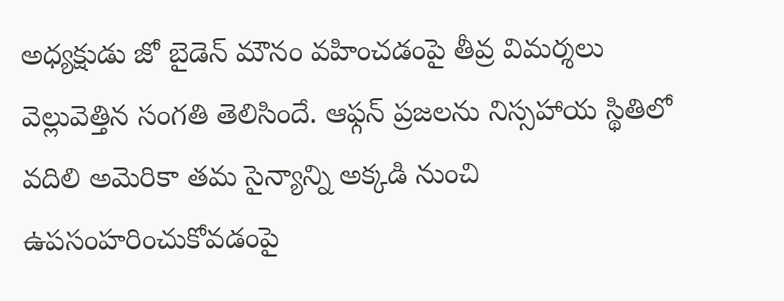అధ్యక్షుడు జో బైడెన్ మౌనం వహించడంపై తీవ్ర విమర్శలు వెల్లువెత్తిన సంగతి తెలిసిందే. ఆఫ్గన్ ప్రజలను నిస్సహాయ స్థితిలో వదిలి అమెరికా తమ సైన్యాన్ని అక్కడి నుంచి ఉపసంహరించుకోవడంపై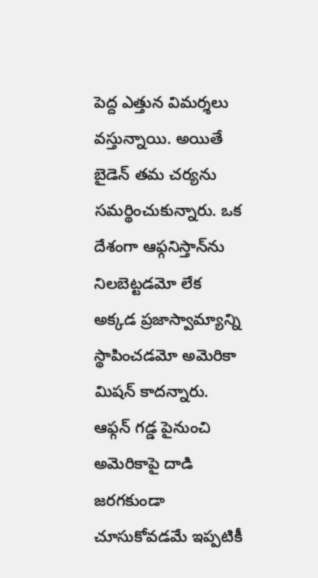పెద్ద ఎత్తున విమర్శలు వస్తున్నాయి. అయితే బైడెన్ తమ చర్యను సమర్థించుకున్నారు. ఒక దేశంగా ఆఫ్గనిస్తాన్‌ను నిలబెట్టడమో లేక అక్కడ ప్రజాస్వామ్యాన్ని స్థాపించడమో అమెరికా మిషన్ కాదన్నారు. ఆఫ్గన్ గడ్డ పైనుంచి అమెరికాపై దాడి జరగకుండా చూసుకోవడమే ఇప్పటికీ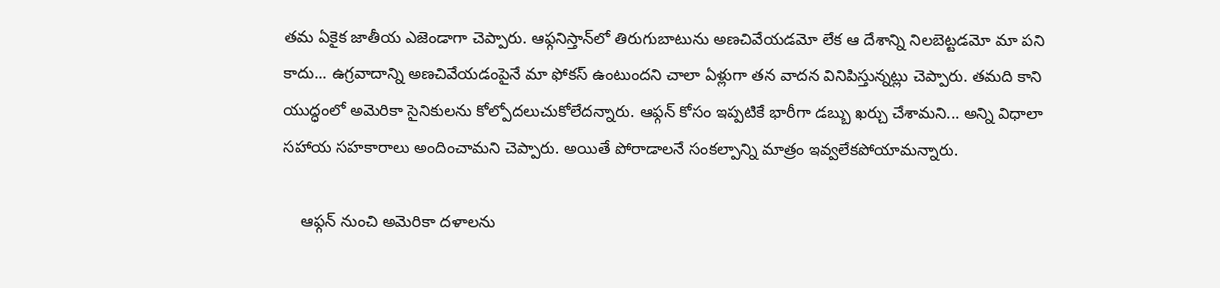తమ ఏకైక జాతీయ ఎజెండాగా చెప్పారు. ఆఫ్గనిస్తాన్‌లో తిరుగుబాటును అణచివేయడమో లేక ఆ దేశాన్ని నిలబెట్టడమో మా పని కాదు... ఉగ్రవాదాన్ని అణచివేయడంపైనే మా ఫోకస్ ఉంటుందని చాలా ఏళ్లుగా తన వాదన వినిపిస్తున్నట్లు చెప్పారు. తమది కాని యుద్ధంలో అమెరికా సైనికులను కోల్పోదలుచుకోలేదన్నారు. ఆఫ్గన్‌ కోసం ఇప్పటికే భారీగా డబ్బు ఖర్చు చేశామని... అన్ని విధాలా సహాయ సహకారాలు అందించామని చెప్పారు. అయితే పోరాడాలనే సంకల్పాన్ని మాత్రం ఇవ్వలేకపోయామన్నారు.

    ఆఫ్గన్ నుంచి అమెరికా దళాలను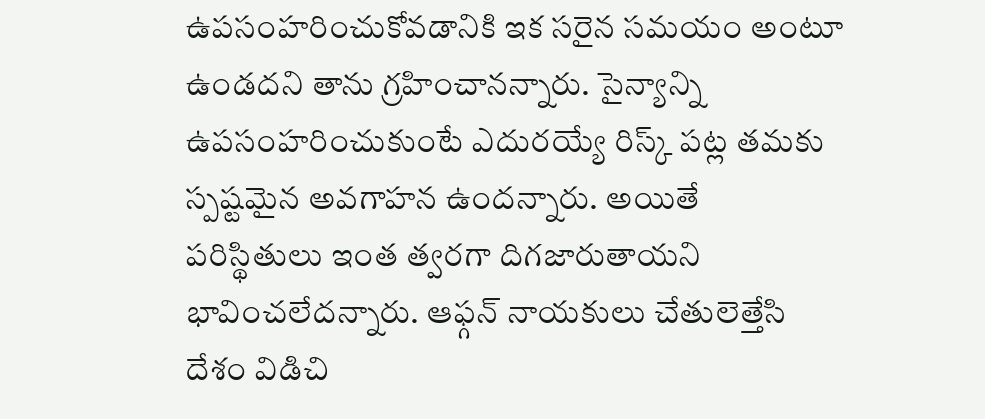ఉపసంహరించుకోవడానికి ఇక సరైన సమయం అంటూ ఉండదని తాను గ్రహించానన్నారు. సైన్యాన్ని ఉపసంహరించుకుంటే ఎదురయ్యే రిస్క్ పట్ల తమకు స్పష్టమైన అవగాహన ఉందన్నారు. అయితే పరిస్థితులు ఇంత త్వరగా దిగజారుతాయని భావించలేదన్నారు. ఆఫ్గన్ నాయకులు చేతులెత్తేసి దేశం విడిచి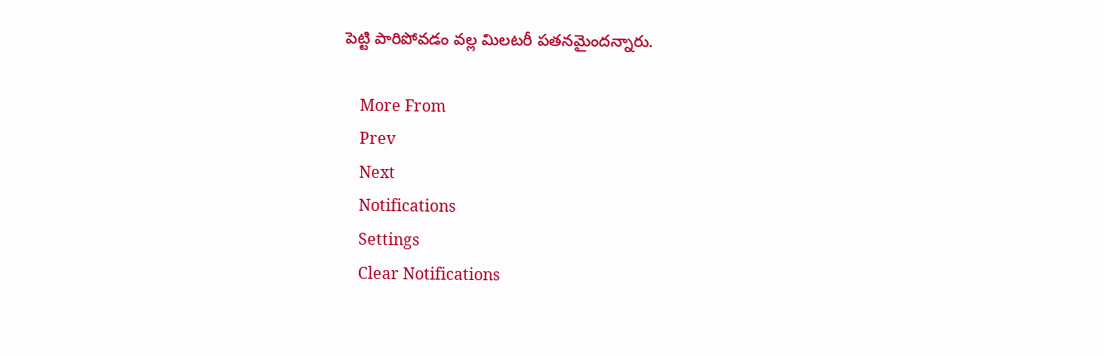పెట్టి పారిపోవడం వల్ల మిలటరీ పతనమైందన్నారు.

    More From
    Prev
    Next
    Notifications
    Settings
    Clear Notifications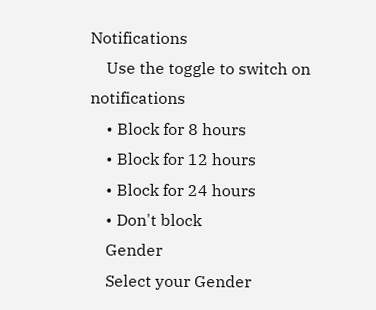Notifications
    Use the toggle to switch on notifications
    • Block for 8 hours
    • Block for 12 hours
    • Block for 24 hours
    • Don't block
    Gender
    Select your Gender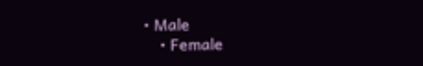• Male
    • Female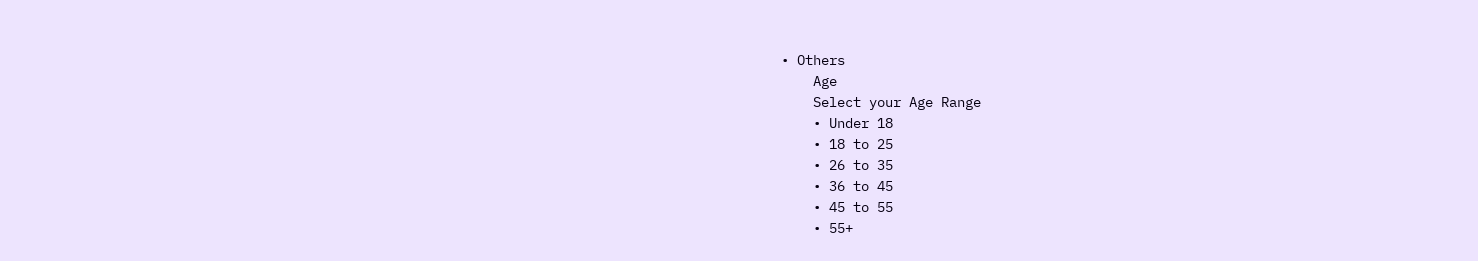• Others
    Age
    Select your Age Range
    • Under 18
    • 18 to 25
    • 26 to 35
    • 36 to 45
    • 45 to 55
    • 55+